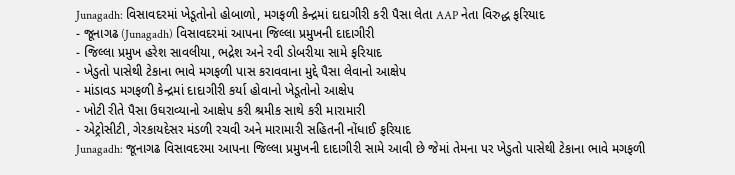Junagadh: વિસાવદરમાં ખેડૂતોનો હોબાળો, મગફળી કેન્દ્રમાં દાદાગીરી કરી પૈસા લેતા AAP નેતા વિરુદ્ધ ફરિયાદ
- જૂનાગઢ (Junagadh) વિસાવદરમાં આપના જિલ્લા પ્રમુખની દાદાગીરી
- જિલ્લા પ્રમુખ હરેશ સાવલીયા, ભદ્રેશ અને રવી ડોબરીયા સામે ફરિયાદ
- ખેડુતો પાસેથી ટેકાના ભાવે મગફળી પાસ કરાવવાના મુદ્દે પૈસા લેવાનો આક્ષેપ
- માંડાવડ મગફળી કેન્દ્રમાં દાદાગીરી કર્યા હોવાનો ખેડૂતોનો આક્ષેપ
- ખોટી રીતે પૈસા ઉઘરાવ્યાનો આક્ષેપ કરી શ્રમીક સાથે કરી મારામારી
- એટ્રોસીટી, ગેરકાયદેસર મંડળી રચવી અને મારામારી સહિતની નોંધાઈ ફરિયાદ
Junagadh: જૂનાગઢ વિસાવદરમા આપના જિલ્લા પ્રમુખની દાદાગીરી સામે આવી છે જેમાં તેમના પર ખેડુતો પાસેથી ટેકાના ભાવે મગફળી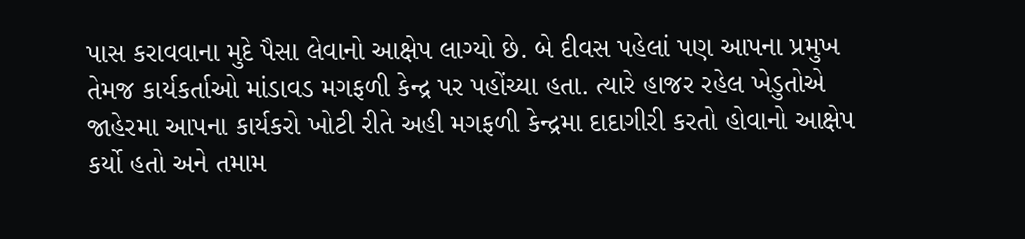પાસ કરાવવાના મુદે પૈસા લેવાનો આક્ષેપ લાગ્યો છે. બે દીવસ પહેલાં પણ આપના પ્રમુખ તેમજ કાર્યકર્તાઓ માંડાવડ મગફળી કેન્દ્ર પર પહોંચ્યા હતા. ત્યારે હાજર રહેલ ખેડુતોએ જાહેરમા આપના કાર્યકરો ખોટી રીતે અહી મગફળી કેન્દ્રમા દાદાગીરી કરતો હોવાનો આક્ષેપ કર્યો હતો અને તમામ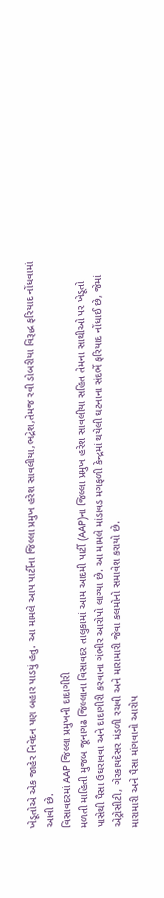ખેડૂતોએ એક જાહેર નિવેદન પણ બહાર પાડયું હતુ. આ મામલે આપ પાર્ટીના જિલ્લા પ્રમુખ હરેશ સાવલીયા,ભદ્રેશ,તેમજ રવી ડોબરીયા વિરૂદ્ધ ફરિયાદ નોંધવામાં આવી છે.
વિસાવદરમાં AAP જિલ્લા પ્રમુખની દાદાગીરી
મળતી માહિતી મુજબ જૂનાગઢ જિલ્લાના વિસાવદર તાલુકામાં આમ આદમી પાર્ટી (AAP)ના જિલ્લા પ્રમુખ હરેશ સાવલીયા સહિત તેમના સાથીઓ પર ખેડૂતો પાસેથી પૈસા ઉઘરાવવા અને દાદાગીરી કરવાના ગંભીર આરોપો લાગ્યા છે. આ મામલે માંડાવડ મગફળી કેન્દ્રમાં થયેલી ઘટનાના સંદર્ભે ફરિયાદ નોંધાઈ છે, જેમાં એટ્રોસીટી, ગેરકાયદેસર મંડળી રચવી અને મારામારી જેવા કલમોનો સમાવેશ કરાયો છે.
મારામારી અને પૈસા માંગવાનો આરોપ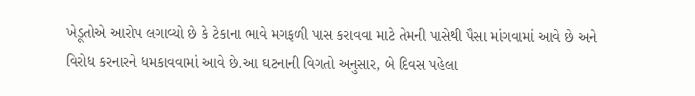ખેડૂતોએ આરોપ લગાવ્યો છે કે ટેકાના ભાવે મગફળી પાસ કરાવવા માટે તેમની પાસેથી પૈસા માંગવામાં આવે છે અને વિરોધ કરનારને ધમકાવવામાં આવે છે.આ ઘટનાની વિગતો અનુસાર, બે દિવસ પહેલા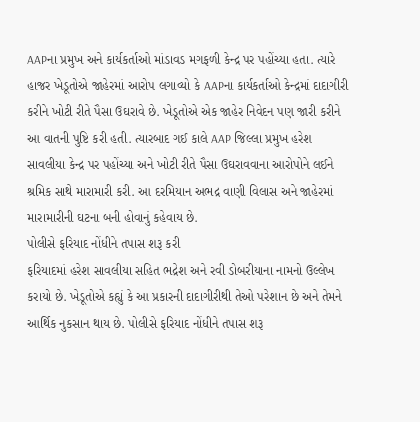AAPના પ્રમુખ અને કાર્યકર્તાઓ માંડાવડ મગફળી કેન્દ્ર પર પહોંચ્યા હતા. ત્યારે હાજર ખેડૂતોએ જાહેરમાં આરોપ લગાવ્યો કે AAPના કાર્યકર્તાઓ કેન્દ્રમાં દાદાગીરી કરીને ખોટી રીતે પૈસા ઉઘરાવે છે. ખેડૂતોએ એક જાહેર નિવેદન પણ જારી કરીને આ વાતની પુષ્ટિ કરી હતી. ત્યારબાદ ગઈ કાલે AAP જિલ્લા પ્રમુખ હરેશ સાવલીયા કેન્દ્ર પર પહોંચ્યા અને ખોટી રીતે પૈસા ઉઘરાવવાના આરોપોને લઈને શ્રમિક સાથે મારામારી કરી. આ દરમિયાન અભદ્ર વાણી વિલાસ અને જાહેરમાં મારામારીની ઘટના બની હોવાનું કહેવાય છે.
પોલીસે ફરિયાદ નોંધીને તપાસ શરૂ કરી
ફરિયાદમાં હરેશ સાવલીયા સહિત ભદ્રેશ અને રવી ડોબરીયાના નામનો ઉલ્લેખ કરાયો છે. ખેડૂતોએ કહ્યું કે આ પ્રકારની દાદાગીરીથી તેઓ પરેશાન છે અને તેમને આર્થિક નુકસાન થાય છે. પોલીસે ફરિયાદ નોંધીને તપાસ શરૂ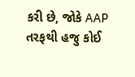કરી છે, જોકે AAP તરફથી હજુ કોઈ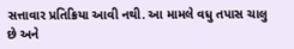સત્તાવાર પ્રતિક્રિયા આવી નથી. આ મામલે વધુ તપાસ ચાલુ છે અને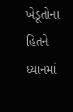ખેડૂતોના હિતને ધ્યાનમાં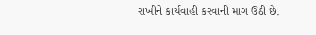રાખીને કાર્યવાહી કરવાની માગ ઉઠી છે.